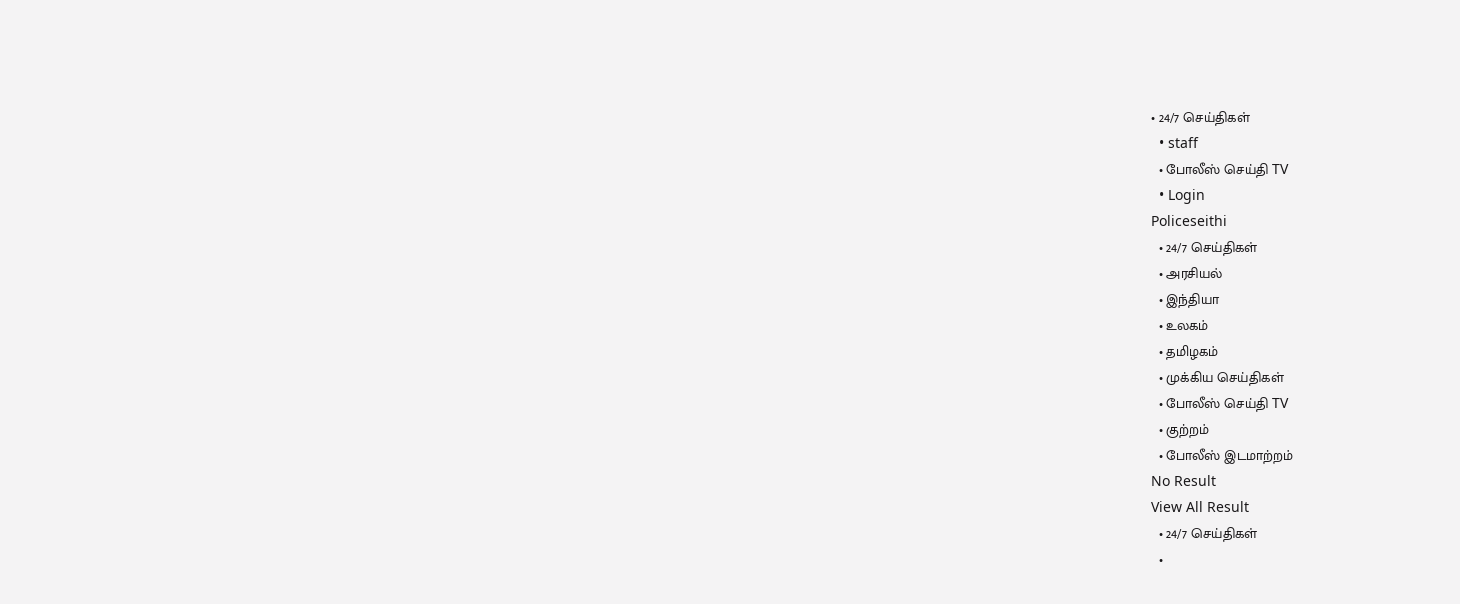• 24/7 செய்திகள்
  • staff
  • போலீஸ் செய்தி TV
  • Login
Policeseithi
  • 24/7 செய்திகள்
  • அரசியல்
  • இந்தியா
  • உலகம்
  • தமிழகம்
  • முக்கிய செய்திகள்
  • போலீஸ் செய்தி TV
  • குற்றம்
  • போலீஸ் இடமாற்றம்
No Result
View All Result
  • 24/7 செய்திகள்
  •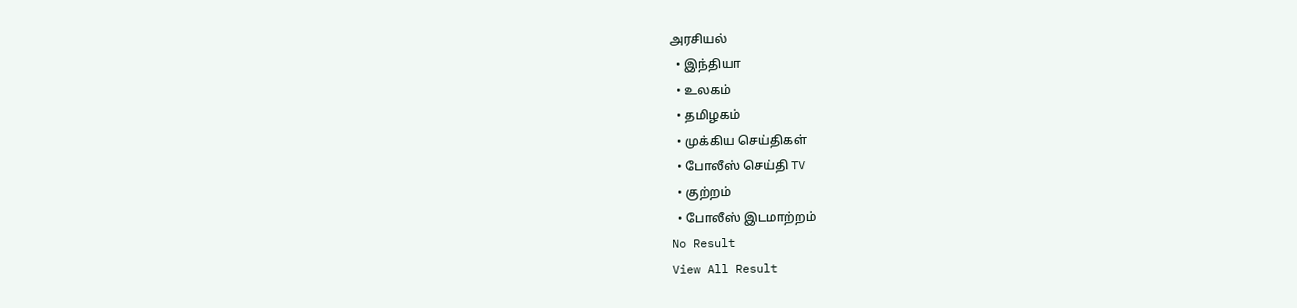அரசியல்
  • இந்தியா
  • உலகம்
  • தமிழகம்
  • முக்கிய செய்திகள்
  • போலீஸ் செய்தி TV
  • குற்றம்
  • போலீஸ் இடமாற்றம்
No Result
View All Result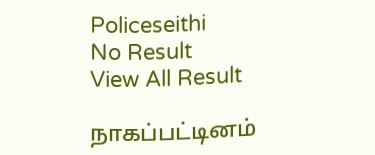Policeseithi
No Result
View All Result

நாகப்பட்டினம்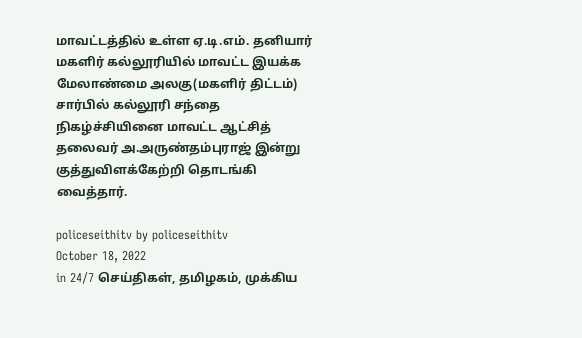மாவட்டத்தில் உள்ள ஏ.டி.எம். தனியார் மகளிர் கல்லூரியில் மாவட்ட இயக்க மேலாண்மை அலகு(மகளிர் திட்டம்) சார்பில் கல்லூரி சந்தை நிகழ்ச்சியினை மாவட்ட ஆட்சித் தலைவர் அ.அருண்தம்புராஜ் இன்று குத்துவிளக்கேற்றி தொடங்கி வைத்தார்.

policeseithitv by policeseithitv
October 18, 2022
in 24/7 செய்திகள், தமிழகம், முக்கிய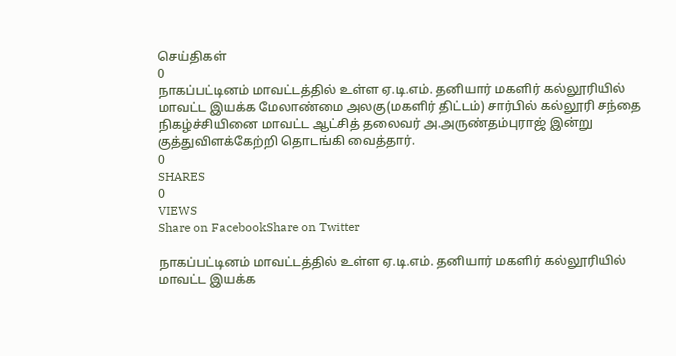செய்திகள்
0
நாகப்பட்டினம் மாவட்டத்தில் உள்ள ஏ.டி.எம். தனியார் மகளிர் கல்லூரியில் மாவட்ட இயக்க மேலாண்மை அலகு(மகளிர் திட்டம்) சார்பில் கல்லூரி சந்தை நிகழ்ச்சியினை மாவட்ட ஆட்சித் தலைவர் அ.அருண்தம்புராஜ் இன்று குத்துவிளக்கேற்றி தொடங்கி வைத்தார்.
0
SHARES
0
VIEWS
Share on FacebookShare on Twitter

நாகப்பட்டினம் மாவட்டத்தில் உள்ள ஏ.டி.எம். தனியார் மகளிர் கல்லூரியில் மாவட்ட இயக்க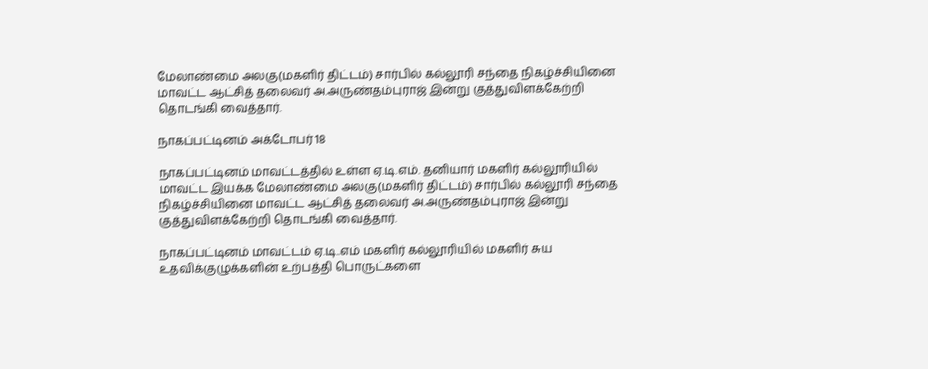மேலாண்மை அலகு(மகளிர் திட்டம்) சார்பில் கல்லூரி சந்தை நிகழ்ச்சியினை மாவட்ட ஆட்சித் தலைவர் அ.அருண்தம்புராஜ் இன்று குத்துவிளக்கேற்றி தொடங்கி வைத்தார்.

நாகப்பட்டினம் அக்டோபர் 18

நாகப்பட்டினம் மாவட்டத்தில் உள்ள ஏ.டி.எம். தனியார் மகளிர் கல்லூரியில் மாவட்ட இயக்க மேலாண்மை அலகு(மகளிர் திட்டம்) சார்பில் கல்லூரி சந்தை நிகழ்ச்சியினை மாவட்ட ஆட்சித் தலைவர் அ.அருண்தம்புராஜ் இன்று குத்துவிளக்கேற்றி தொடங்கி வைத்தார்.

நாகப்பட்டினம் மாவட்டம் ஏ.டி..எம் மகளிர் கல்லூரியில் மகளிர் சுய உதவிக்குழுக்களின் உற்பத்தி பொருட்களை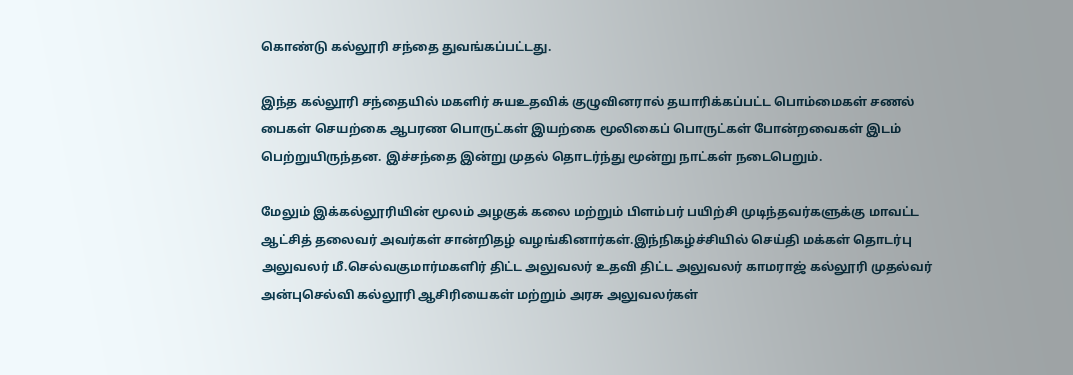கொண்டு கல்லூரி சந்தை துவங்கப்பட்டது.

இந்த கல்லூரி சந்தையில் மகளிர் சுயஉதவிக் குழுவினரால் தயாரிக்கப்பட்ட பொம்மைகள் சணல் பைகள் செயற்கை ஆபரண பொருட்கள் இயற்கை மூலிகைப் பொருட்கள் போன்றவைகள் இடம் பெற்றுயிருந்தன. இச்சந்தை இன்று முதல் தொடர்ந்து மூன்று நாட்கள் நடைபெறும்.

மேலும் இக்கல்லூரியின் மூலம் அழகுக் கலை மற்றும் பிளம்பர் பயிற்சி முடிந்தவர்களுக்கு மாவட்ட ஆட்சித் தலைவர் அவர்கள் சான்றிதழ் வழங்கினார்கள்.இந்நிகழ்ச்சியில் செய்தி மக்கள் தொடர்பு அலுவலர் மீ.செல்வகுமார்மகளிர் திட்ட அலுவலர் உதவி திட்ட அலுவலர் காமராஜ் கல்லூரி முதல்வர் அன்புசெல்வி கல்லூரி ஆசிரியைகள் மற்றும் அரசு அலுவலர்கள்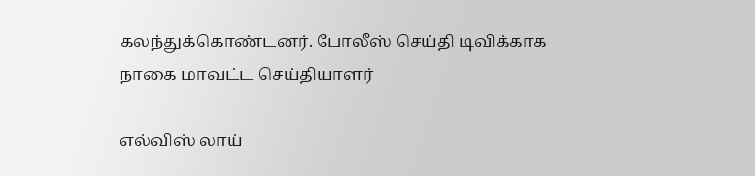கலந்துக்கொண்டனர். போலீஸ் செய்தி டிவிக்காக நாகை மாவட்ட செய்தியாளர்

எல்விஸ் லாய்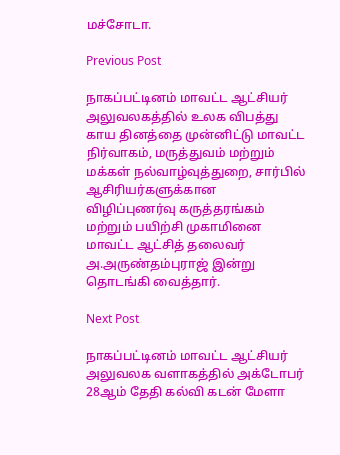மச்சோடா.

Previous Post

நாகப்பட்டினம் மாவட்ட ஆட்சியர் அலுவலகத்தில் உலக விபத்து காய தினத்தை முன்னிட்டு மாவட்ட நிர்வாகம், மருத்துவம் மற்றும் மக்கள் நல்வாழ்வுத்துறை, சார்பில் ஆசிரியர்களுக்கான விழிப்புணர்வு கருத்தரங்கம் மற்றும் பயிற்சி முகாமினை மாவட்ட ஆட்சித் தலைவர் அ.அருண்தம்புராஜ் இன்று தொடங்கி வைத்தார்.

Next Post

நாகப்பட்டினம் மாவட்ட ஆட்சியர் அலுவலக வளாகத்தில் அக்டோபர் 28ஆம் தேதி கல்வி கடன் மேளா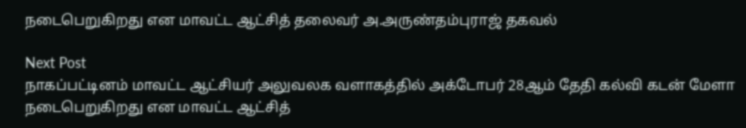நடைபெறுகிறது என மாவட்ட ஆட்சித் தலைவர் அ.அருண்தம்புராஜ் தகவல்

Next Post
நாகப்பட்டினம் மாவட்ட ஆட்சியர் அலுவலக வளாகத்தில் அக்டோபர் 28ஆம் தேதி கல்வி கடன் மேளா நடைபெறுகிறது என மாவட்ட ஆட்சித்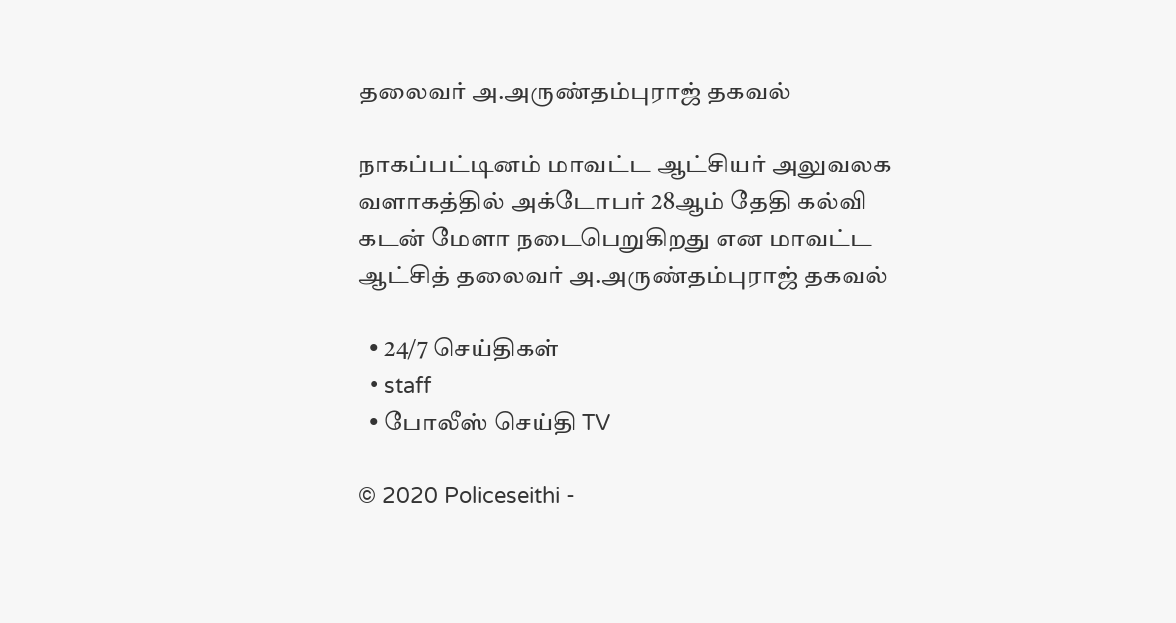தலைவர் அ.அருண்தம்புராஜ் தகவல்

நாகப்பட்டினம் மாவட்ட ஆட்சியர் அலுவலக வளாகத்தில் அக்டோபர் 28ஆம் தேதி கல்வி கடன் மேளா நடைபெறுகிறது என மாவட்ட ஆட்சித் தலைவர் அ.அருண்தம்புராஜ் தகவல்

  • 24/7 செய்திகள்
  • staff
  • போலீஸ் செய்தி TV

© 2020 Policeseithi -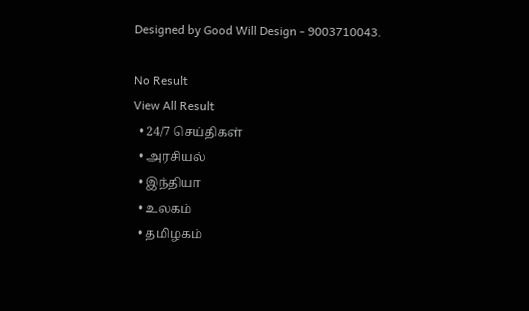Designed by Good Will Design - 9003710043.

No Result
View All Result
  • 24/7 செய்திகள்
  • அரசியல்
  • இந்தியா
  • உலகம்
  • தமிழகம்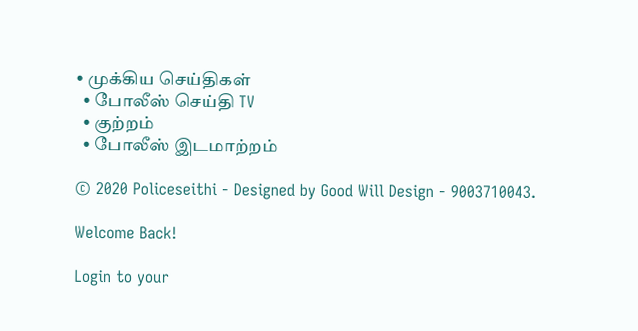• முக்கிய செய்திகள்
  • போலீஸ் செய்தி TV
  • குற்றம்
  • போலீஸ் இடமாற்றம்

© 2020 Policeseithi - Designed by Good Will Design - 9003710043.

Welcome Back!

Login to your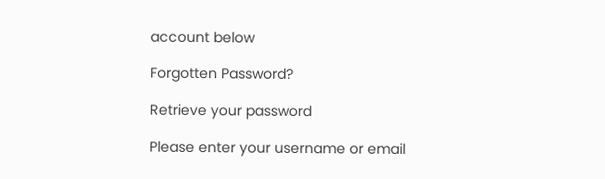account below

Forgotten Password?

Retrieve your password

Please enter your username or email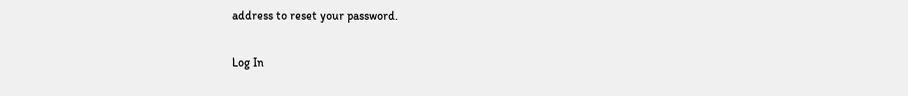address to reset your password.

Log In